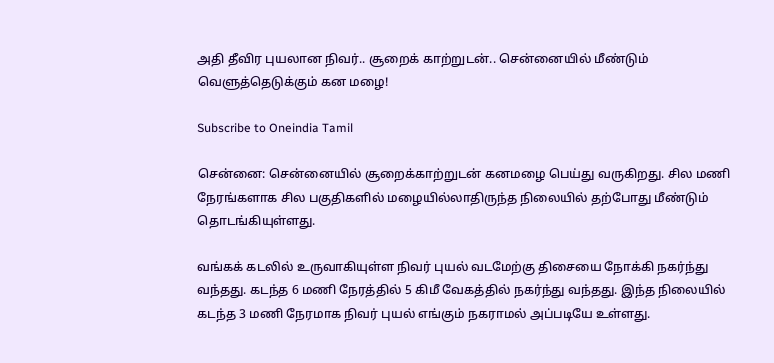அதி தீவிர புயலான நிவர்.. சூறைக் காற்றுடன்.. சென்னையில் மீண்டும் வெளுத்தெடுக்கும் கன மழை!

Subscribe to Oneindia Tamil

சென்னை: சென்னையில் சூறைக்காற்றுடன் கனமழை பெய்து வருகிறது. சில மணி நேரங்களாக சில பகுதிகளில் மழையில்லாதிருந்த நிலையில் தற்போது மீண்டும் தொடங்கியுள்ளது.

வங்கக் கடலில் உருவாகியுள்ள நிவர் புயல் வடமேற்கு திசையை நோக்கி நகர்ந்து வந்தது. கடந்த 6 மணி நேரத்தில் 5 கிமீ வேகத்தில் நகர்ந்து வந்தது. இந்த நிலையில் கடந்த 3 மணி நேரமாக நிவர் புயல் எங்கும் நகராமல் அப்படியே உள்ளது.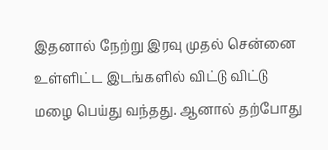இதனால் நேற்று இரவு முதல் சென்னை உள்ளிட்ட இடங்களில் விட்டு விட்டு மழை பெய்து வந்தது. ஆனால் தற்போது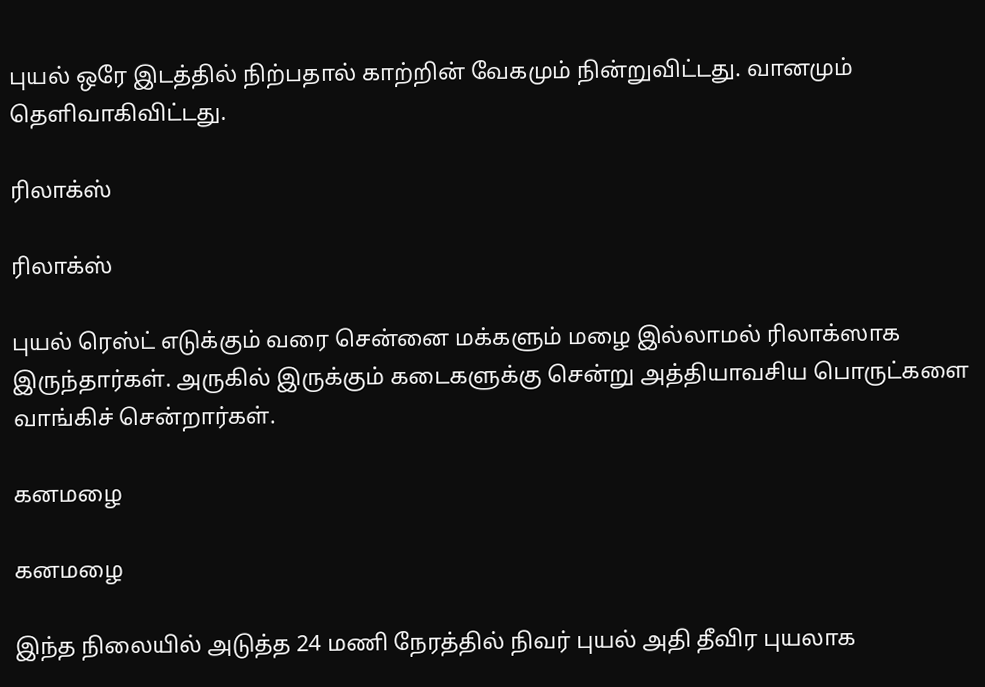புயல் ஒரே இடத்தில் நிற்பதால் காற்றின் வேகமும் நின்றுவிட்டது. வானமும் தெளிவாகிவிட்டது.

ரிலாக்ஸ்

ரிலாக்ஸ்

புயல் ரெஸ்ட் எடுக்கும் வரை சென்னை மக்களும் மழை இல்லாமல் ரிலாக்ஸாக இருந்தார்கள். அருகில் இருக்கும் கடைகளுக்கு சென்று அத்தியாவசிய பொருட்களை வாங்கிச் சென்றார்கள்.

கனமழை

கனமழை

இந்த நிலையில் அடுத்த 24 மணி நேரத்தில் நிவர் புயல் அதி தீவிர புயலாக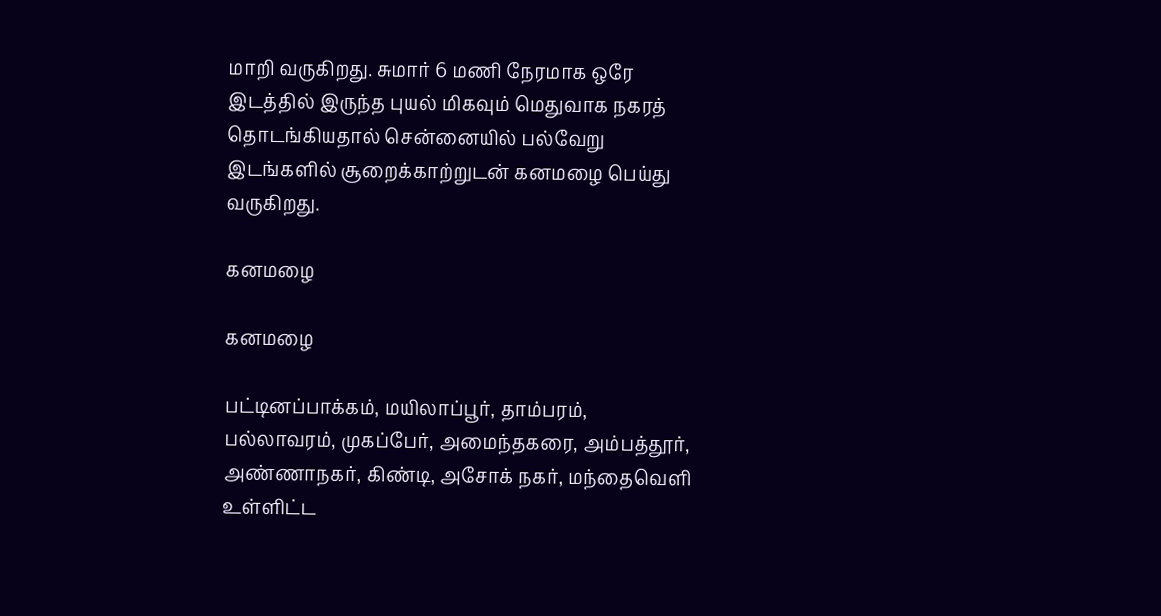மாறி வருகிறது. சுமார் 6 மணி நேரமாக ஒரே இடத்தில் இருந்த புயல் மிகவும் மெதுவாக நகரத் தொடங்கியதால் சென்னையில் பல்வேறு இடங்களில் சூறைக்காற்றுடன் கனமழை பெய்து வருகிறது.

கனமழை

கனமழை

பட்டினப்பாக்கம், மயிலாப்பூர், தாம்பரம், பல்லாவரம், முகப்பேர், அமைந்தகரை, அம்பத்தூர், அண்ணாநகர், கிண்டி, அசோக் நகர், மந்தைவெளி உள்ளிட்ட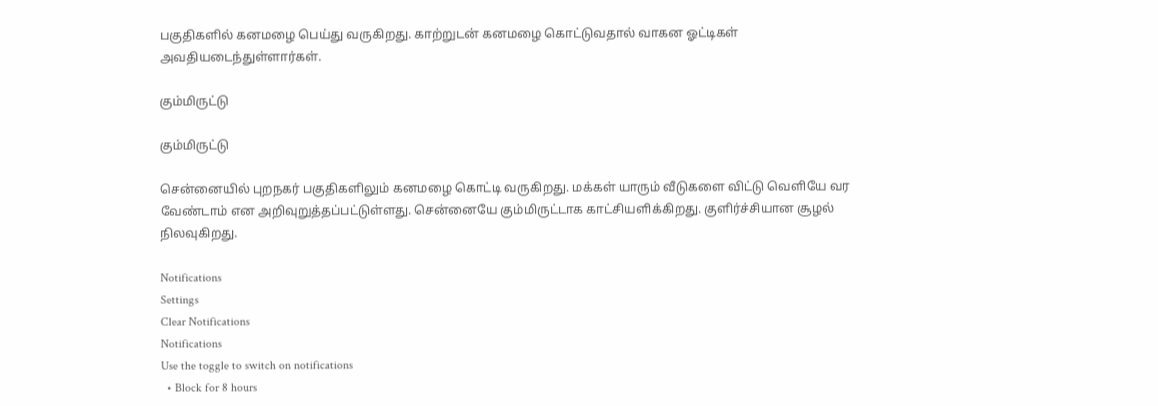பகுதிகளில் கனமழை பெய்து வருகிறது. காற்றுடன் கனமழை கொட்டுவதால் வாகன ஓட்டிகள் அவதியடைந்துள்ளார்கள்.

கும்மிருட்டு

கும்மிருட்டு

சென்னையில் புறநகர் பகுதிகளிலும் கனமழை கொட்டி வருகிறது. மக்கள் யாரும் வீடுகளை விட்டு வெளியே வர வேண்டாம் என அறிவுறுத்தப்பட்டுள்ளது. சென்னையே கும்மிருட்டாக காட்சியளிக்கிறது. குளிர்ச்சியான சூழல் நிலவுகிறது.

Notifications
Settings
Clear Notifications
Notifications
Use the toggle to switch on notifications
  • Block for 8 hours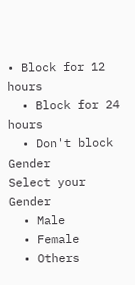• Block for 12 hours
  • Block for 24 hours
  • Don't block
Gender
Select your Gender
  • Male
  • Female
  • Others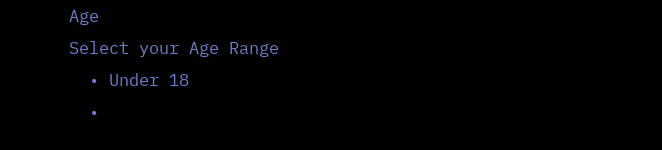Age
Select your Age Range
  • Under 18
  •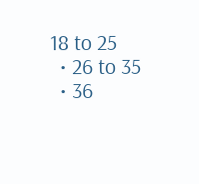18 to 25
  • 26 to 35
  • 36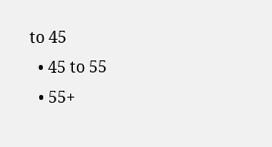to 45
  • 45 to 55
  • 55+